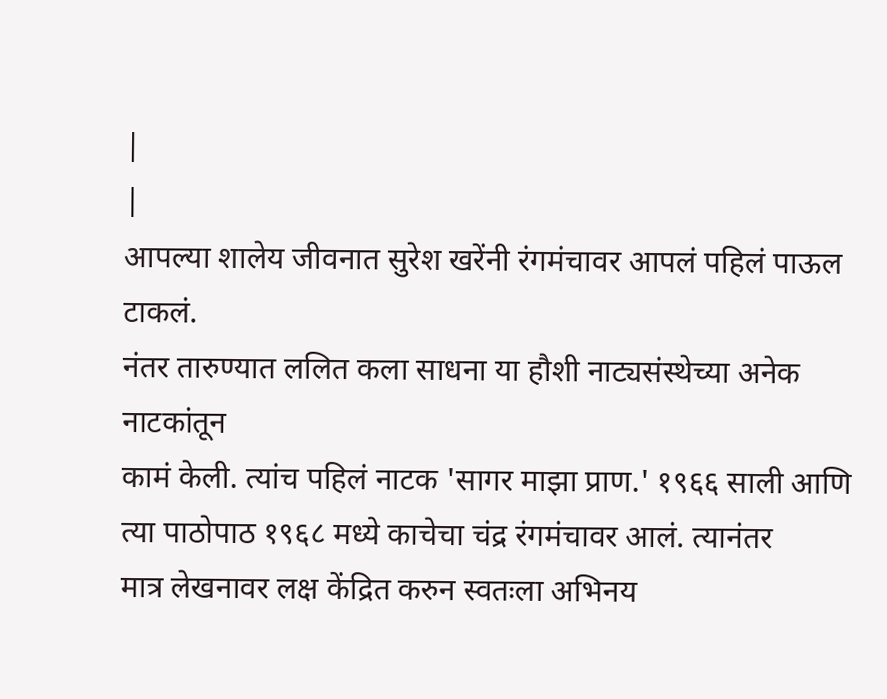|
|
आपल्या शालेय जीवनात सुरेश खरेंनी रंगमंचावर आपलं पहिलं पाऊल टाकलं.
नंतर तारुण्यात ललित कला साधना या हौशी नाट्यसंस्थेच्या अनेक नाटकांतून
कामं केली. त्यांच पहिलं नाटक 'सागर माझा प्राण.' १९६६ साली आणि
त्या पाठोपाठ १९६८ मध्ये काचेचा चंद्र रंगमंचावर आलं. त्यानंतर
मात्र लेखनावर लक्ष केंद्रित करुन स्वतःला अभिनय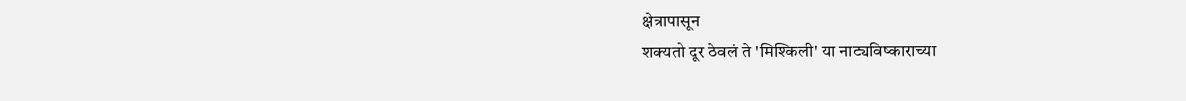क्षेत्रापासून
शक्यतो दूर ठेवलं ते 'मिश्किली' या नाट्यविष्काराच्या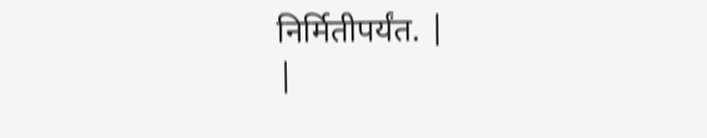निर्मितीपर्यंत. |
|